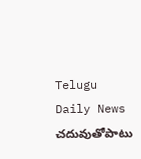Telugu Daily News
చదువుతోపాటు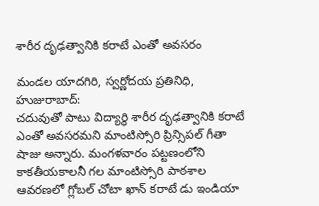శారీర దృఢత్వానికి కరాటే ఎంతో అవసరం

మండల యాదగిరి, స్వర్ణోదయ ప్రతినిధి, హుజురాబాద్:
చదువుతో పాటు విద్యార్థి శారీర దృఢత్వానికి కరాటే ఎంతో అవసరమని మాంటిస్సోరి ప్రిన్సిపల్ గీతా షాజు అన్నారు. మంగళవారం పట్టణంలోని కాకతీయకాలనీ గల మాంటిస్సోరి పాఠశాల ఆవరణలో గ్లోబల్ చోటా ఖాన్ కరాటే డు ఇండియా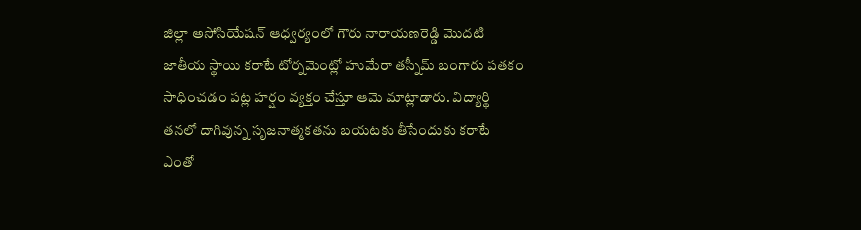జిల్లా అసోసియేషన్ ఆధ్వర్యంలో గౌరు నారాయణరెడ్డి మొదటి జాతీయ స్థాయి కరాటే టోర్నమెంట్లో హుమేరా తస్నీమ్ బంగారు పతకం సాధించడం పట్ల హర్షం వ్యక్తం చేస్తూ ఆమె మాట్లాడారు. విద్యార్థి తనలో దాగివున్న సృజనాత్మకతను బయటకు తీసేందుకు కరాటే ఎంతో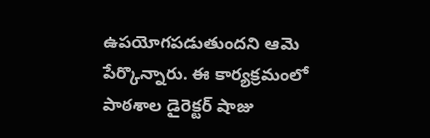ఉపయోగపడుతుందని ఆమె పేర్కొన్నారు. ఈ కార్యక్రమంలో పాఠశాల డైరెక్టర్ షాజు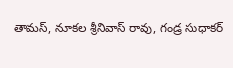తామస్, నూకల శ్రీనివాస్ రావు, గండ్ర సుధాకర్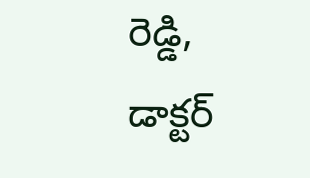రెడ్డి, డాక్టర్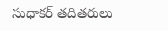సుధాకర్ తదితరులు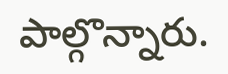పాల్గొన్నారు.